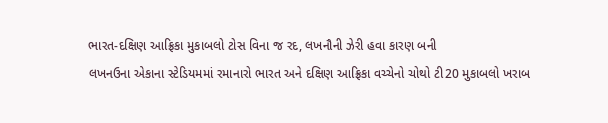ભારત-દક્ષિણ આફ્રિકા મુકાબલો ટોસ વિના જ રદ, લખનૌની ઝેરી હવા કારણ બની
લખનઉના એકાના સ્ટેડિયમમાં રમાનારો ભારત અને દક્ષિણ આફ્રિકા વચ્ચેનો ચોથો ટી20 મુકાબલો ખરાબ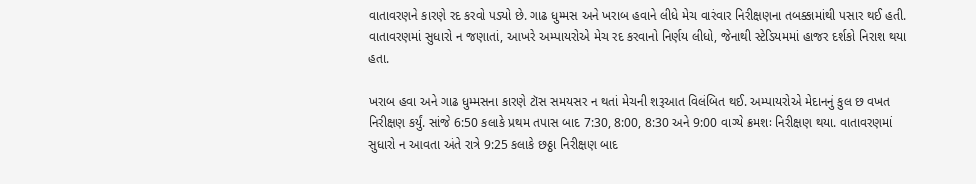વાતાવરણને કારણે રદ કરવો પડ્યો છે. ગાઢ ધુમ્મસ અને ખરાબ હવાને લીધે મેચ વારંવાર નિરીક્ષણના તબક્કામાંથી પસાર થઈ હતી. વાતાવરણમાં સુધારો ન જણાતાં, આખરે અમ્પાયરોએ મેચ રદ કરવાનો નિર્ણય લીધો, જેનાથી સ્ટેડિયમમાં હાજર દર્શકો નિરાશ થયા હતા.

ખરાબ હવા અને ગાઢ ધુમ્મસના કારણે ટૉસ સમયસર ન થતાં મેચની શરૂઆત વિલંબિત થઈ. અમ્પાયરોએ મેદાનનું કુલ છ વખત નિરીક્ષણ કર્યું. સાંજે 6:50 કલાકે પ્રથમ તપાસ બાદ 7:30, 8:00, 8:30 અને 9:00 વાગ્યે ક્રમશઃ નિરીક્ષણ થયા. વાતાવરણમાં સુધારો ન આવતા અંતે રાત્રે 9:25 કલાકે છઠ્ઠા નિરીક્ષણ બાદ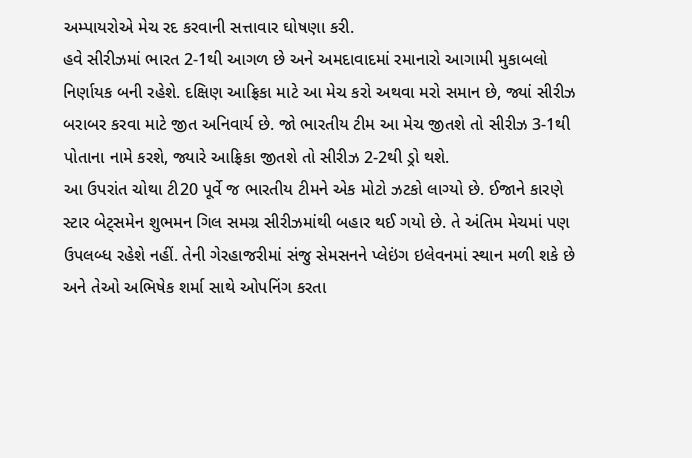અમ્પાયરોએ મેચ રદ કરવાની સત્તાવાર ઘોષણા કરી.
હવે સીરીઝમાં ભારત 2-1થી આગળ છે અને અમદાવાદમાં રમાનારો આગામી મુકાબલો નિર્ણાયક બની રહેશે. દક્ષિણ આફ્રિકા માટે આ મેચ કરો અથવા મરો સમાન છે, જ્યાં સીરીઝ બરાબર કરવા માટે જીત અનિવાર્ય છે. જો ભારતીય ટીમ આ મેચ જીતશે તો સીરીઝ 3-1થી પોતાના નામે કરશે, જ્યારે આફ્રિકા જીતશે તો સીરીઝ 2-2થી ડ્રો થશે.
આ ઉપરાંત ચોથા ટી20 પૂર્વે જ ભારતીય ટીમને એક મોટો ઝટકો લાગ્યો છે. ઈજાને કારણે સ્ટાર બેટ્સમેન શુભમન ગિલ સમગ્ર સીરીઝમાંથી બહાર થઈ ગયો છે. તે અંતિમ મેચમાં પણ ઉપલબ્ધ રહેશે નહીં. તેની ગેરહાજરીમાં સંજુ સેમસનને પ્લેઇંગ ઇલેવનમાં સ્થાન મળી શકે છે અને તેઓ અભિષેક શર્મા સાથે ઓપનિંગ કરતા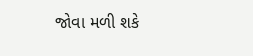જોવા મળી શકે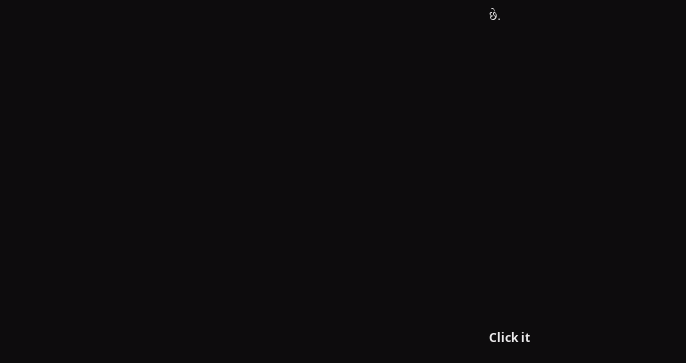છે.












Click it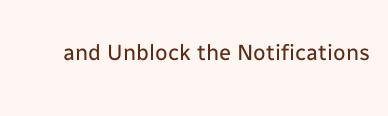and Unblock the Notifications